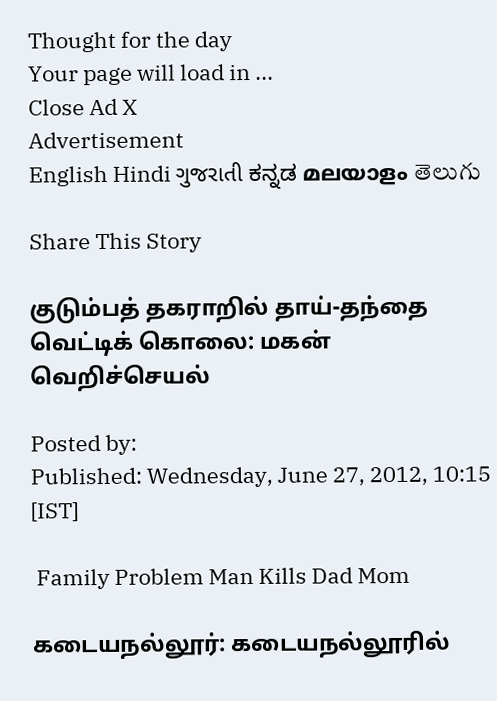Thought for the day
Your page will load in ...
Close Ad X
Advertisement
English Hindi ગુજરાતી ಕನ್ನಡ മലയാളം తెలుగు

Share This Story

குடும்பத் தகராறில் தாய்-தந்தை வெட்டிக் கொலை: மகன் வெறிச்செயல்

Posted by:
Published: Wednesday, June 27, 2012, 10:15 [IST]

 Family Problem Man Kills Dad Mom

கடையநல்லூர்: கடையநல்லூரில்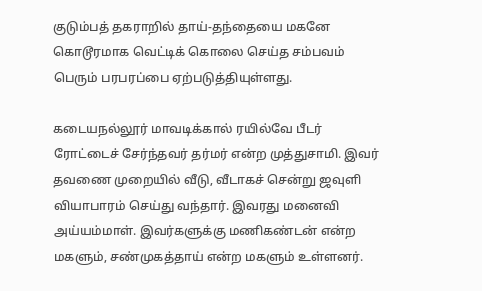குடும்பத் தகராறில் தாய்-தந்தையை மகனே கொடூரமாக வெட்டிக் கொலை செய்த சம்பவம் பெரும் பரபரப்பை ஏற்படுத்தியுள்ளது.

கடையநல்லூர் மாவடிக்கால் ரயில்வே பீடர் ரோட்டைச் சேர்ந்தவர் தர்மர் என்ற முத்துசாமி. இவர் தவணை முறையில் வீடு, வீடாகச் சென்று ஜவுளி வியாபாரம் செய்து வந்தார். இவரது மனைவி அய்யம்மாள். இவர்களுக்கு மணிகண்டன் என்ற மகளும், சண்முகத்தாய் என்ற மகளும் உள்ளனர்.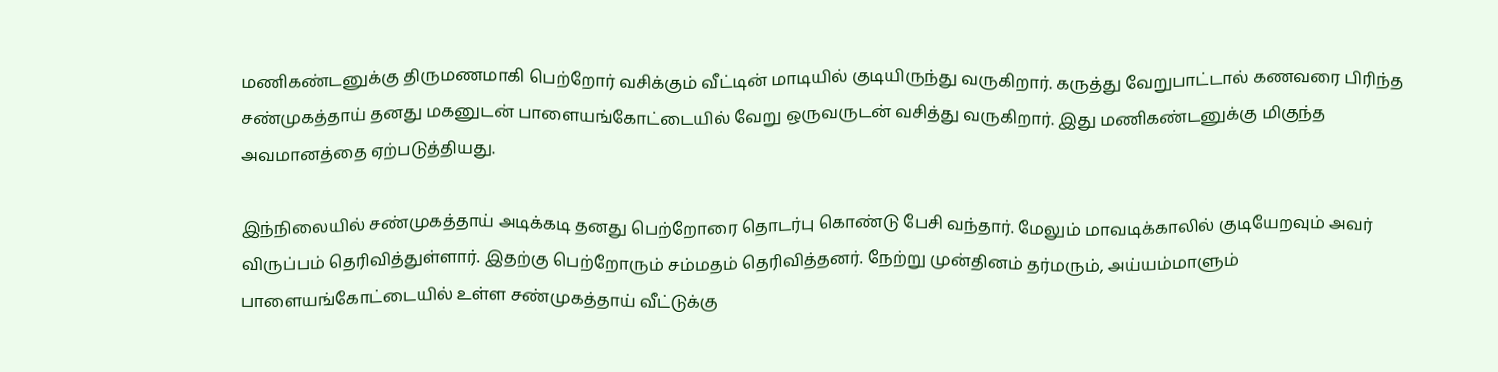மணிகண்டனுக்கு திருமணமாகி பெற்றோர் வசிக்கும் வீட்டின் மாடியில் குடியிருந்து வருகிறார். கருத்து வேறுபாட்டால் கணவரை பிரிந்த சண்முகத்தாய் தனது மகனுடன் பாளையங்கோட்டையில் வேறு ஒருவருடன் வசித்து வருகிறார். இது மணிகண்டனுக்கு மிகுந்த அவமானத்தை ஏற்படுத்தியது.

இந்நிலையில் சண்முகத்தாய் அடிக்கடி தனது பெற்றோரை தொடர்பு கொண்டு பேசி வந்தார். மேலும் மாவடிக்காலில் குடியேறவும் அவர் விருப்பம் தெரிவித்துள்ளார். இதற்கு பெற்றோரும் சம்மதம் தெரிவித்தனர். நேற்று முன்தினம் தர்மரும், அய்யம்மாளும் பாளையங்கோட்டையில் உள்ள சண்முகத்தாய் வீட்டுக்கு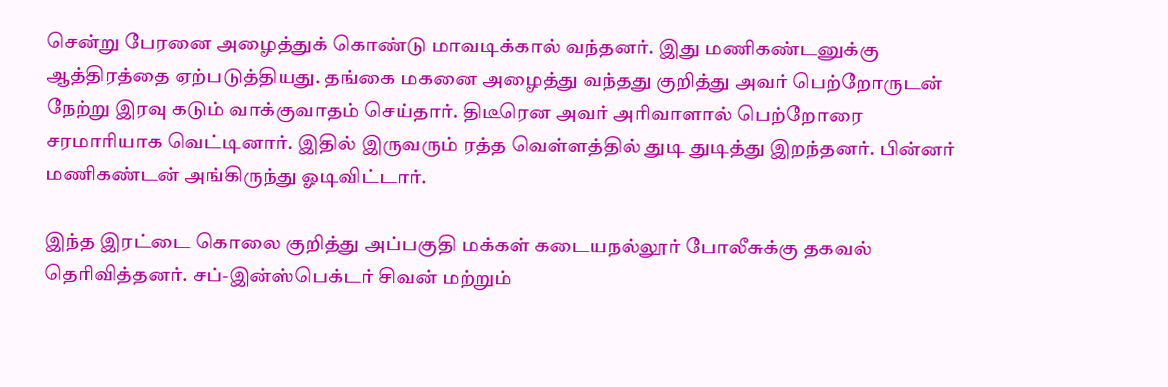சென்று பேரனை அழைத்துக் கொண்டு மாவடிக்கால் வந்தனர். இது மணிகண்டனுக்கு ஆத்திரத்தை ஏற்படுத்தியது. தங்கை மகனை அழைத்து வந்தது குறித்து அவர் பெற்றோருடன் நேற்று இரவு கடும் வாக்குவாதம் செய்தார். திடீரென அவர் அரிவாளால் பெற்றோரை சரமாரியாக வெட்டினார். இதில் இருவரும் ரத்த வெள்ளத்தில் துடி துடித்து இறந்தனர். பின்னர் மணிகண்டன் அங்கிருந்து ஓடிவிட்டார்.

இந்த இரட்டை கொலை குறித்து அப்பகுதி மக்கள் கடையநல்லூர் போலீசுக்கு தகவல் தெரிவித்தனர். சப்-இன்ஸ்பெக்டர் சிவன் மற்றும்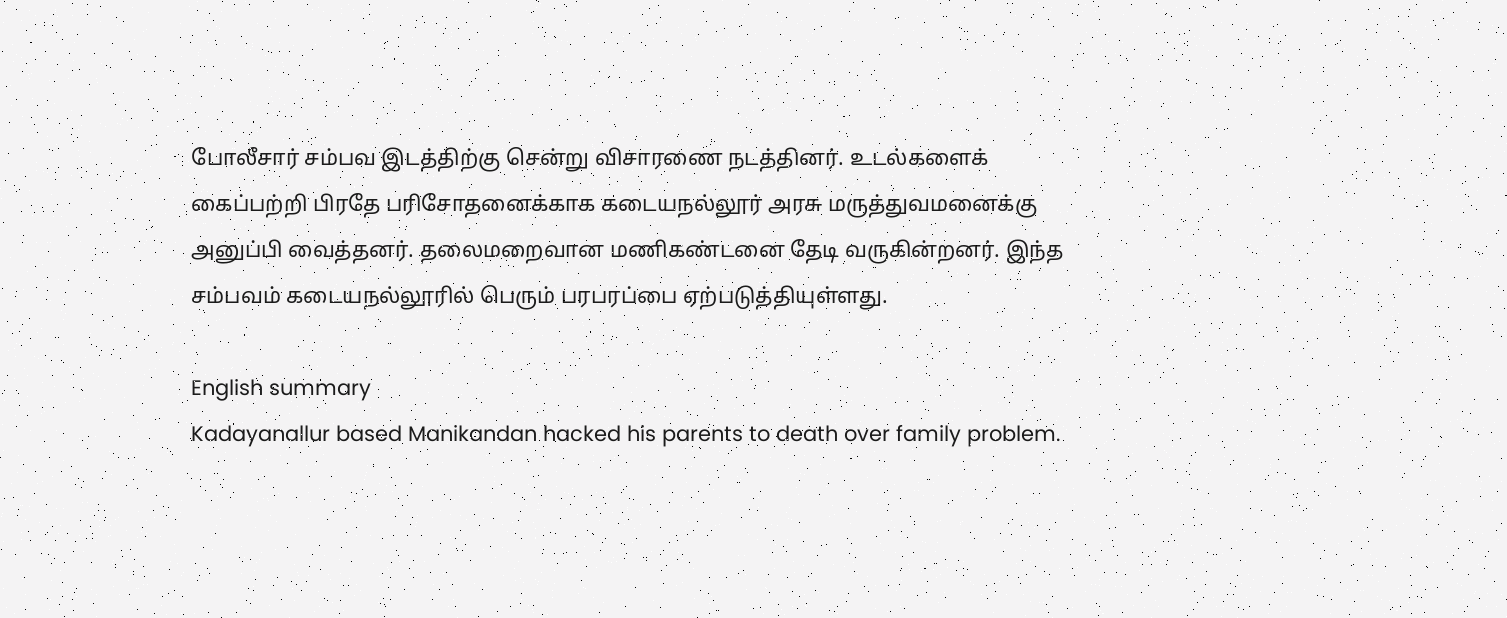போலீசார் சம்பவ இடத்திற்கு சென்று விசாரணை நடத்தினர். உடல்களைக் கைப்பற்றி பிரதே பரிசோதனைக்காக கடையநல்லூர் அரசு மருத்துவமனைக்கு அனுப்பி வைத்தனர். தலைமறைவான மணிகண்டனை தேடி வருகின்றனர். இந்த சம்பவம் கடையநல்லூரில் பெரும் பரபரப்பை ஏற்படுத்தியுள்ளது.

English summary
Kadayanallur based Manikandan hacked his parents to death over family problem.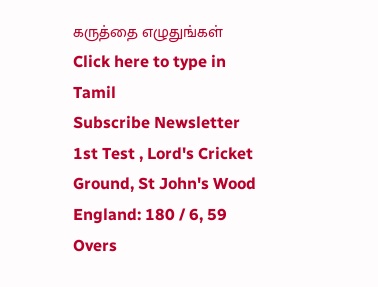கருத்தை எழுதுங்கள்
Click here to type in Tamil
Subscribe Newsletter
1st Test , Lord's Cricket Ground, St John's Wood
England: 180 / 6, 59 Overs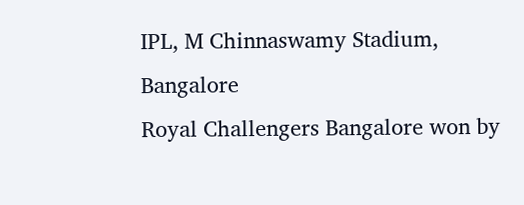IPL, M Chinnaswamy Stadium, Bangalore
Royal Challengers Bangalore won by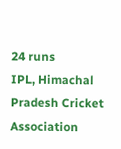24 runs
IPL, Himachal Pradesh Cricket Association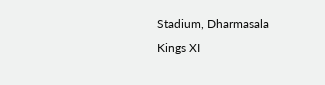Stadium, Dharmasala
Kings XI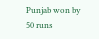Punjab won by 50 runs